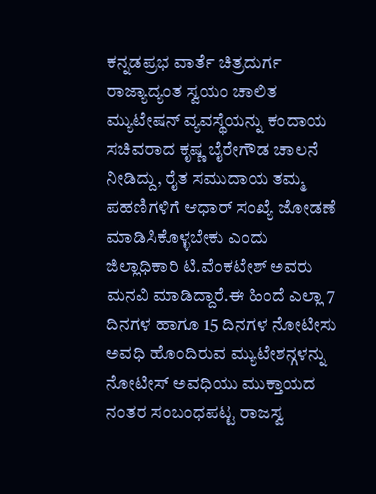ಕನ್ನಡಪ್ರಭ ವಾರ್ತೆ ಚಿತ್ರದುರ್ಗ
ರಾಜ್ಯಾದ್ಯಂತ ಸ್ವಯಂ ಚಾಲಿತ ಮ್ಯುಟೇಷನ್ ವ್ಯವಸ್ಥೆಯನ್ನು ಕಂದಾಯ ಸಚಿವರಾದ ಕೃಷ್ಣ ಬೈರೇಗೌಡ ಚಾಲನೆ ನೀಡಿದ್ದು, ರೈತ ಸಮುದಾಯ ತಮ್ಮ ಪಹಣಿಗಳಿಗೆ ಆಧಾರ್ ಸಂಖ್ಯೆ ಜೋಡಣೆ ಮಾಡಿಸಿಕೊಳ್ಳಬೇಕು ಎಂದು ಜಿಲ್ಲಾಧಿಕಾರಿ ಟಿ.ವೆಂಕಟೇಶ್ ಅವರು ಮನವಿ ಮಾಡಿದ್ದಾರೆ.ಈ ಹಿಂದೆ ಎಲ್ಲಾ 7 ದಿನಗಳ ಹಾಗೂ 15 ದಿನಗಳ ನೋಟೀಸು ಅವಧಿ ಹೊಂದಿರುವ ಮ್ಯುಟೇಶನ್ಗಳನ್ನು ನೋಟೀಸ್ ಅವಧಿಯು ಮುಕ್ತಾಯದ ನಂತರ ಸಂಬಂಧಪಟ್ಟ ರಾಜಸ್ವ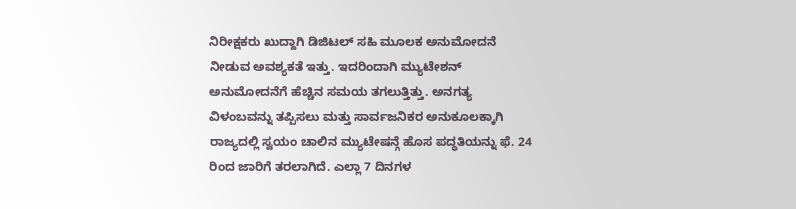ನಿರೀಕ್ಷಕರು ಖುದ್ದಾಗಿ ಡಿಜಿಟಲ್ ಸಹಿ ಮೂಲಕ ಅನುಮೋದನೆ ನೀಡುವ ಅವಶ್ಯಕತೆ ಇತ್ತು. ಇದರಿಂದಾಗಿ ಮ್ಯುಟೇಶನ್ ಅನುಮೋದನೆಗೆ ಹೆಚ್ಚಿನ ಸಮಯ ತಗಲುತ್ತಿತ್ತು. ಅನಗತ್ಯ ವಿಳಂಬವನ್ನು ತಪ್ಪಿಸಲು ಮತ್ತು ಸಾರ್ವಜನಿಕರ ಅನುಕೂಲಕ್ಕಾಗಿ ರಾಜ್ಯದಲ್ಲಿ ಸ್ವಯಂ ಚಾಲಿನ ಮ್ಯುಟೇಷನ್ಗೆ ಹೊಸ ಪದ್ಧತಿಯನ್ನು ಫೆ. 24 ರಿಂದ ಜಾರಿಗೆ ತರಲಾಗಿದೆ. ಎಲ್ಲಾ 7 ದಿನಗಳ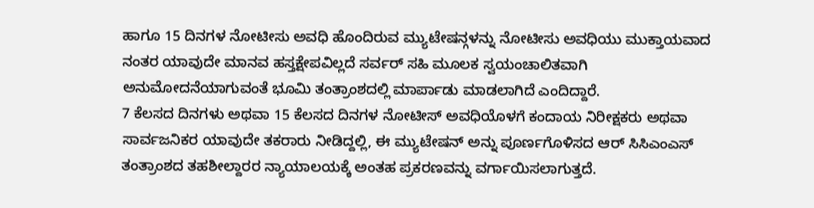ಹಾಗೂ 15 ದಿನಗಳ ನೋಟೀಸು ಅವಧಿ ಹೊಂದಿರುವ ಮ್ಯುಟೇಷನ್ಗಳನ್ನು ನೋಟೀಸು ಅವಧಿಯು ಮುಕ್ತಾಯವಾದ ನಂತರ ಯಾವುದೇ ಮಾನವ ಹಸ್ತಕ್ಷೇಪವಿಲ್ಲದೆ ಸರ್ವರ್ ಸಹಿ ಮೂಲಕ ಸ್ವಯಂಚಾಲಿತವಾಗಿ ಅನುಮೋದನೆಯಾಗುವಂತೆ ಭೂಮಿ ತಂತ್ರಾಂಶದಲ್ಲಿ ಮಾರ್ಪಾಡು ಮಾಡಲಾಗಿದೆ ಎಂದಿದ್ದಾರೆ.
7 ಕೆಲಸದ ದಿನಗಳು ಅಥವಾ 15 ಕೆಲಸದ ದಿನಗಳ ನೋಟೀಸ್ ಅವಧಿಯೊಳಗೆ ಕಂದಾಯ ನಿರೀಕ್ಷಕರು ಅಥವಾ ಸಾರ್ವಜನಿಕರ ಯಾವುದೇ ತಕರಾರು ನೀಡಿದ್ದಲ್ಲಿ, ಈ ಮ್ಯುಟೇಷನ್ ಅನ್ನು ಪೂರ್ಣಗೊಳಿಸದ ಆರ್ ಸಿಸಿಎಂಎಸ್ ತಂತ್ರಾಂಶದ ತಹಶೀಲ್ದಾರರ ನ್ಯಾಯಾಲಯಕ್ಕೆ ಅಂತಹ ಪ್ರಕರಣವನ್ನು ವರ್ಗಾಯಿಸಲಾಗುತ್ತದೆ.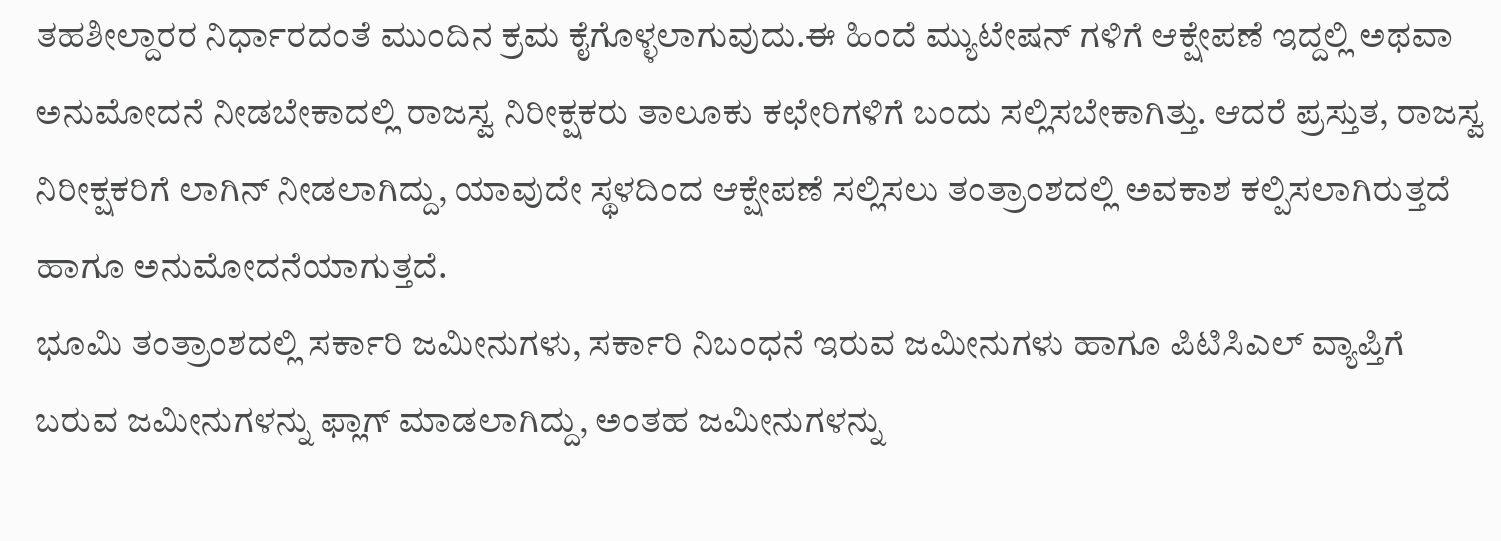ತಹಶೀಲ್ದಾರರ ನಿರ್ಧಾರದಂತೆ ಮುಂದಿನ ಕ್ರಮ ಕೈಗೊಳ್ಳಲಾಗುವುದು.ಈ ಹಿಂದೆ ಮ್ಯುಟೇಷನ್ ಗಳಿಗೆ ಆಕ್ಷೇಪಣೆ ಇದ್ದಲ್ಲಿ ಅಥವಾ ಅನುಮೋದನೆ ನೀಡಬೇಕಾದಲ್ಲಿ ರಾಜಸ್ವ ನಿರೀಕ್ಷಕರು ತಾಲೂಕು ಕಛೇರಿಗಳಿಗೆ ಬಂದು ಸಲ್ಲಿಸಬೇಕಾಗಿತ್ತು. ಆದರೆ ಪ್ರಸ್ತುತ, ರಾಜಸ್ವ ನಿರೀಕ್ಷಕರಿಗೆ ಲಾಗಿನ್ ನೀಡಲಾಗಿದ್ದು, ಯಾವುದೇ ಸ್ಥಳದಿಂದ ಆಕ್ಷೇಪಣೆ ಸಲ್ಲಿಸಲು ತಂತ್ರಾಂಶದಲ್ಲಿ ಅವಕಾಶ ಕಲ್ಪಿಸಲಾಗಿರುತ್ತದೆ ಹಾಗೂ ಅನುಮೋದನೆಯಾಗುತ್ತದೆ.
ಭೂಮಿ ತಂತ್ರಾಂಶದಲ್ಲಿ ಸರ್ಕಾರಿ ಜಮೀನುಗಳು, ಸರ್ಕಾರಿ ನಿಬಂಧನೆ ಇರುವ ಜಮೀನುಗಳು ಹಾಗೂ ಪಿಟಿಸಿಎಲ್ ವ್ಯಾಪ್ತಿಗೆ ಬರುವ ಜಮೀನುಗಳನ್ನು ಫ್ಲಾಗ್ ಮಾಡಲಾಗಿದ್ದು, ಅಂತಹ ಜಮೀನುಗಳನ್ನು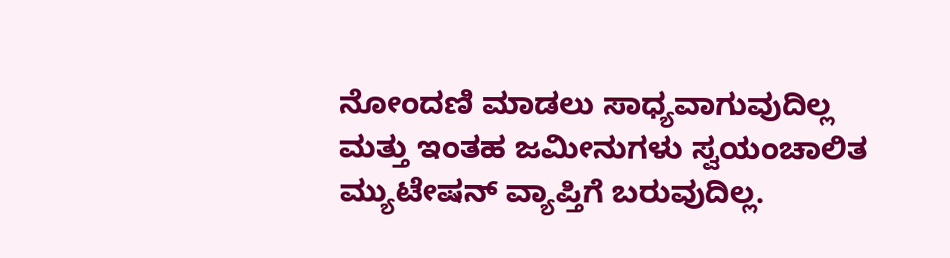ನೋಂದಣಿ ಮಾಡಲು ಸಾಧ್ಯವಾಗುವುದಿಲ್ಲ ಮತ್ತು ಇಂತಹ ಜಮೀನುಗಳು ಸ್ವಯಂಚಾಲಿತ ಮ್ಯುಟೇಷನ್ ವ್ಯಾಪ್ತಿಗೆ ಬರುವುದಿಲ್ಲ.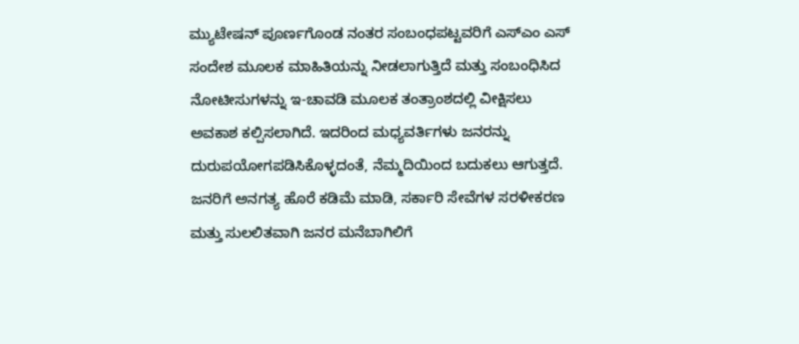ಮ್ಯುಟೇಷನ್ ಪೂರ್ಣಗೊಂಡ ನಂತರ ಸಂಬಂಧಪಟ್ಟವರಿಗೆ ಎಸ್ಎಂ ಎಸ್ ಸಂದೇಶ ಮೂಲಕ ಮಾಹಿತಿಯನ್ನು ನೀಡಲಾಗುತ್ತಿದೆ ಮತ್ತು ಸಂಬಂಧಿಸಿದ ನೋಟೀಸುಗಳನ್ನು ಇ-ಚಾವಡಿ ಮೂಲಕ ತಂತ್ರಾಂಶದಲ್ಲಿ ವೀಕ್ಷಿಸಲು ಅವಕಾಶ ಕಲ್ಪಿಸಲಾಗಿದೆ. ಇದರಿಂದ ಮಧ್ಯವರ್ತಿಗಳು ಜನರನ್ನು ದುರುಪಯೋಗಪಡಿಸಿಕೊಳ್ಳದಂತೆ, ನೆಮ್ಮದಿಯಿಂದ ಬದುಕಲು ಆಗುತ್ತದೆ. ಜನರಿಗೆ ಅನಗತ್ಯ ಹೊರೆ ಕಡಿಮೆ ಮಾಡಿ, ಸರ್ಕಾರಿ ಸೇವೆಗಳ ಸರಳೀಕರಣ ಮತ್ತು ಸುಲಲಿತವಾಗಿ ಜನರ ಮನೆಬಾಗಿಲಿಗೆ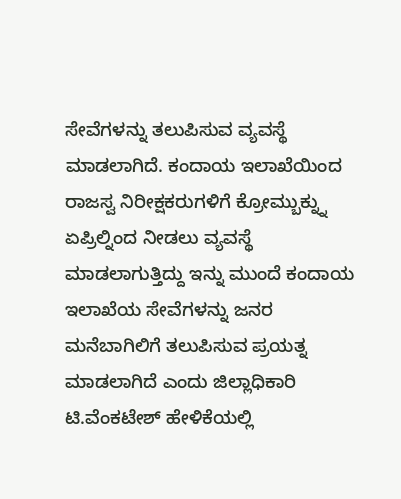ಸೇವೆಗಳನ್ನು ತಲುಪಿಸುವ ವ್ಯವಸ್ಥೆ ಮಾಡಲಾಗಿದೆ. ಕಂದಾಯ ಇಲಾಖೆಯಿಂದ ರಾಜಸ್ವ ನಿರೀಕ್ಷಕರುಗಳಿಗೆ ಕ್ರೋಮ್ಬುಕ್ನ್ನು ಏಪ್ರಿಲ್ನಿಂದ ನೀಡಲು ವ್ಯವಸ್ಥೆ ಮಾಡಲಾಗುತ್ತಿದ್ದು ಇನ್ನು ಮುಂದೆ ಕಂದಾಯ ಇಲಾಖೆಯ ಸೇವೆಗಳನ್ನು ಜನರ ಮನೆಬಾಗಿಲಿಗೆ ತಲುಪಿಸುವ ಪ್ರಯತ್ನ ಮಾಡಲಾಗಿದೆ ಎಂದು ಜಿಲ್ಲಾಧಿಕಾರಿ ಟಿ.ವೆಂಕಟೇಶ್ ಹೇಳಿಕೆಯಲ್ಲಿ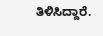ತಿಳಿಸಿದ್ದಾರೆ.